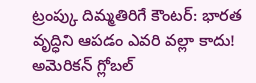ట్రంప్కు దిమ్మతిరిగే కౌంటర్: భారత వృద్ధిని ఆపడం ఎవరి వల్లా కాదు!
అమెరికన్ గ్లోబల్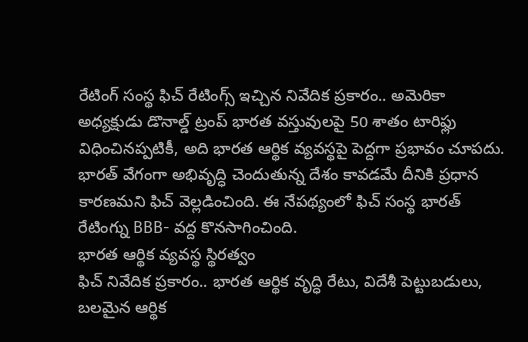రేటింగ్ సంస్థ ఫిచ్ రేటింగ్స్ ఇచ్చిన నివేదిక ప్రకారం.. అమెరికా అధ్యక్షుడు డొనాల్డ్ ట్రంప్ భారత వస్తువులపై 50 శాతం టారిఫ్లు విధించినప్పటికీ, అది భారత ఆర్థిక వ్యవస్థపై పెద్దగా ప్రభావం చూపదు. భారత్ వేగంగా అభివృద్ధి చెందుతున్న దేశం కావడమే దీనికి ప్రధాన కారణమని ఫిచ్ వెల్లడించింది. ఈ నేపథ్యంలో ఫిచ్ సంస్థ భారత్ రేటింగ్ను BBB- వద్ద కొనసాగించింది.
భారత ఆర్థిక వ్యవస్థ స్థిరత్వం
ఫిచ్ నివేదిక ప్రకారం.. భారత ఆర్థిక వృద్ధి రేటు, విదేశీ పెట్టుబడులు, బలమైన ఆర్థిక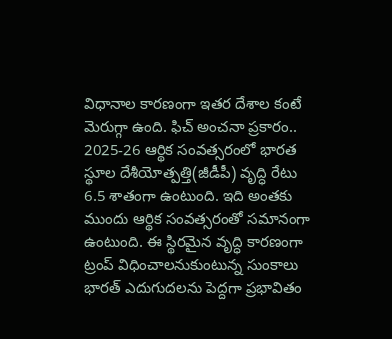విధానాల కారణంగా ఇతర దేశాల కంటే మెరుగ్గా ఉంది. ఫిచ్ అంచనా ప్రకారం.. 2025-26 ఆర్థిక సంవత్సరంలో భారత స్థూల దేశీయోత్పత్తి(జీడీపీ) వృద్ధి రేటు 6.5 శాతంగా ఉంటుంది. ఇది అంతకు ముందు ఆర్థిక సంవత్సరంతో సమానంగా ఉంటుంది. ఈ స్థిరమైన వృద్ధి కారణంగా ట్రంప్ విధించాలనుకుంటున్న సుంకాలు భారత్ ఎదుగుదలను పెద్దగా ప్రభావితం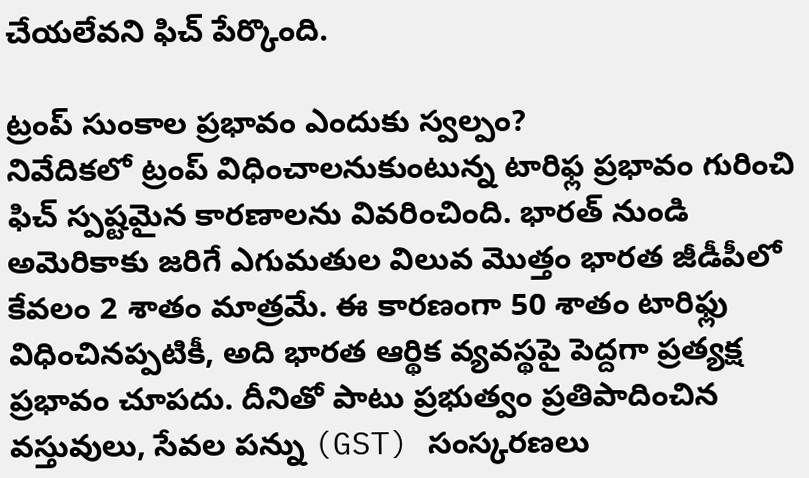చేయలేవని ఫిచ్ పేర్కొంది.

ట్రంప్ సుంకాల ప్రభావం ఎందుకు స్వల్పం?
నివేదికలో ట్రంప్ విధించాలనుకుంటున్న టారిఫ్ల ప్రభావం గురించి ఫిచ్ స్పష్టమైన కారణాలను వివరించింది. భారత్ నుండి అమెరికాకు జరిగే ఎగుమతుల విలువ మొత్తం భారత జీడీపీలో కేవలం 2 శాతం మాత్రమే. ఈ కారణంగా 50 శాతం టారిఫ్లు విధించినప్పటికీ, అది భారత ఆర్థిక వ్యవస్థపై పెద్దగా ప్రత్యక్ష ప్రభావం చూపదు. దీనితో పాటు ప్రభుత్వం ప్రతిపాదించిన వస్తువులు, సేవల పన్ను (GST) సంస్కరణలు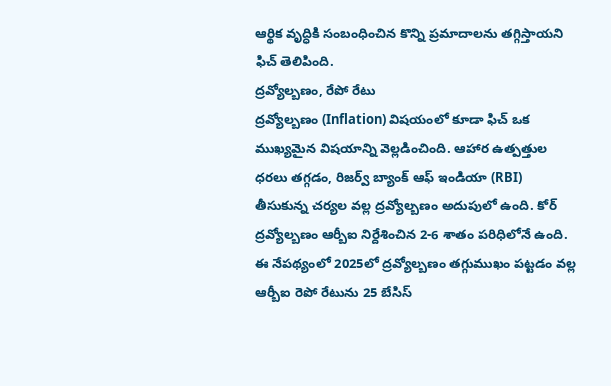ఆర్థిక వృద్ధికి సంబంధించిన కొన్ని ప్రమాదాలను తగ్గిస్తాయని ఫిచ్ తెలిపింది.
ద్రవ్యోల్బణం, రేపో రేటు
ద్రవ్యోల్బణం (Inflation) విషయంలో కూడా ఫిచ్ ఒక ముఖ్యమైన విషయాన్ని వెల్లడించింది. ఆహార ఉత్పత్తుల ధరలు తగ్గడం, రిజర్వ్ బ్యాంక్ ఆఫ్ ఇండియా (RBI) తీసుకున్న చర్యల వల్ల ద్రవ్యోల్బణం అదుపులో ఉంది. కోర్ ద్రవ్యోల్బణం ఆర్బీఐ నిర్దేశించిన 2-6 శాతం పరిధిలోనే ఉంది. ఈ నేపథ్యంలో 2025లో ద్రవ్యోల్బణం తగ్గుముఖం పట్టడం వల్ల ఆర్బీఐ రెపో రేటును 25 బేసిస్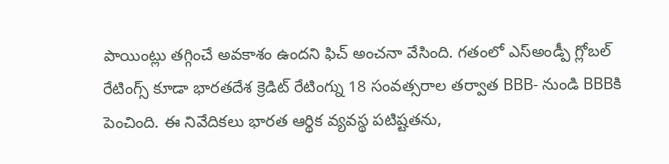పాయింట్లు తగ్గించే అవకాశం ఉందని ఫిచ్ అంచనా వేసింది. గతంలో ఎస్అండ్పీ గ్లోబల్ రేటింగ్స్ కూడా భారతదేశ క్రెడిట్ రేటింగ్ను 18 సంవత్సరాల తర్వాత BBB- నుండి BBBకి పెంచింది. ఈ నివేదికలు భారత ఆర్థిక వ్యవస్థ పటిష్టతను,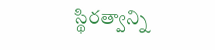స్థిరత్వాన్ని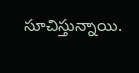సూచిస్తున్నాయి.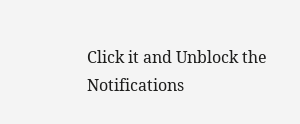Click it and Unblock the Notifications